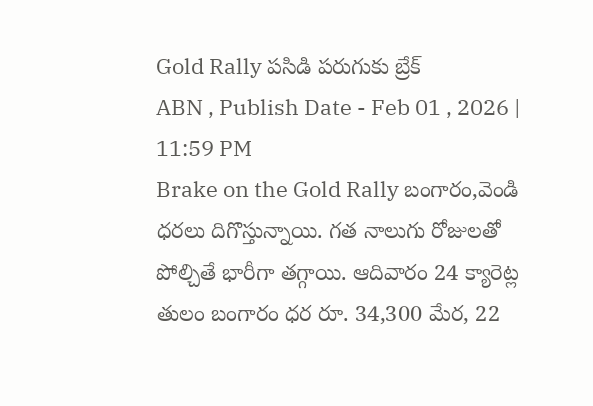Gold Rally పసిడి పరుగుకు బ్రేక్
ABN , Publish Date - Feb 01 , 2026 | 11:59 PM
Brake on the Gold Rally బంగారం,వెండి ధరలు దిగొస్తున్నాయి. గత నాలుగు రోజులతో పోల్చితే భారీగా తగ్గాయి. ఆదివారం 24 క్యారెట్ల తులం బంగారం ధర రూ. 34,300 మేర, 22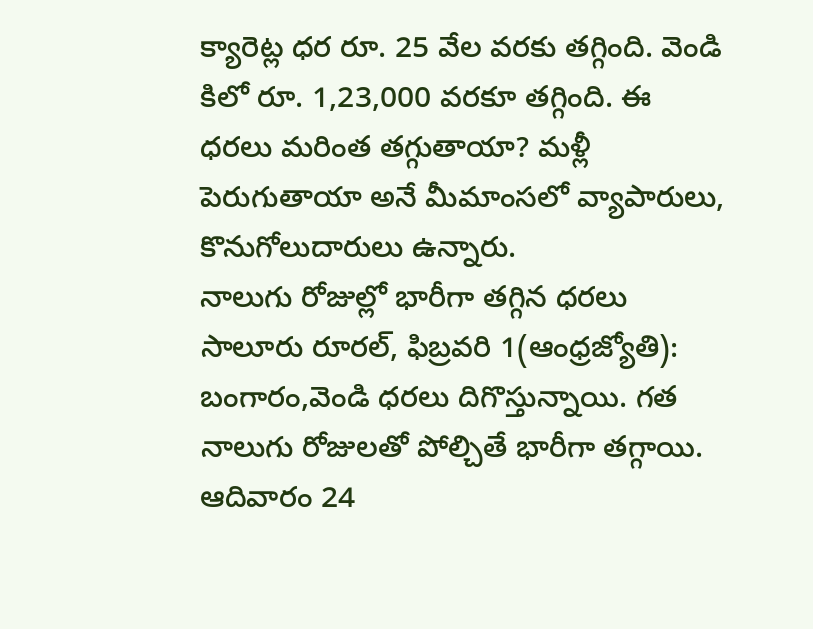క్యారెట్ల ధర రూ. 25 వేల వరకు తగ్గింది. వెండి కిలో రూ. 1,23,000 వరకూ తగ్గింది. ఈ ధరలు మరింత తగ్గుతాయా? మళ్లీ పెరుగుతాయా అనే మీమాంసలో వ్యాపారులు, కొనుగోలుదారులు ఉన్నారు.
నాలుగు రోజుల్లో భారీగా తగ్గిన ధరలు
సాలూరు రూరల్, ఫిబ్రవరి 1(ఆంధ్రజ్యోతి): బంగారం,వెండి ధరలు దిగొస్తున్నాయి. గత నాలుగు రోజులతో పోల్చితే భారీగా తగ్గాయి. ఆదివారం 24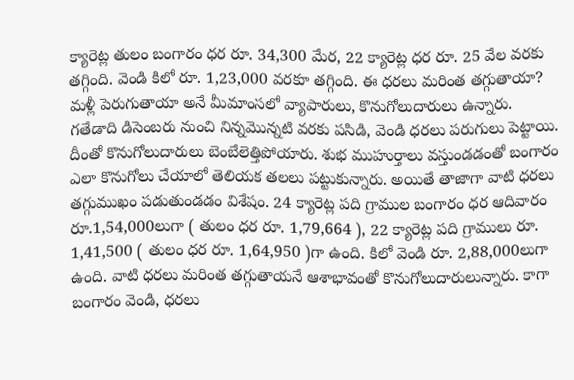క్యారెట్ల తులం బంగారం ధర రూ. 34,300 మేర, 22 క్యారెట్ల ధర రూ. 25 వేల వరకు తగ్గింది. వెండి కిలో రూ. 1,23,000 వరకూ తగ్గింది. ఈ ధరలు మరింత తగ్గుతాయా? మళ్లీ పెరుగుతాయా అనే మీమాంసలో వ్యాపారులు, కొనుగోలుదారులు ఉన్నారు. గతేడాది డిసెంబరు నుంచి నిన్నమొన్నటి వరకు పసిడి, వెండి ధరలు పరుగులు పెట్టాయి. దీంతో కొనుగోలుదారులు బెంబేలెత్తిపోయారు. శుభ ముహుర్తాలు వస్తుండడంతో బంగారం ఎలా కొనుగోలు చేయాలో తెలియక తలలు పట్టుకున్నారు. అయితే తాజాగా వాటి ధరలు తగ్గుముఖం పడుతుండడం విశేషం. 24 క్యారెట్ల పది గ్రాముల బంగారం ధర ఆదివారం రూ.1,54,000లుగా ( తులం ధర రూ. 1,79,664 ), 22 క్యారెట్ల పది గ్రాములు రూ. 1,41,500 ( తులం ధర రూ. 1,64,950 )గా ఉంది. కిలో వెండి రూ. 2,88,000లుగా ఉంది. వాటి ధరలు మరింత తగ్గుతాయనే ఆశాభావంతో కొనుగోలుదారులున్నారు. కాగా బంగారం వెండి, ధరలు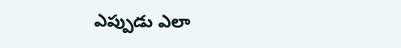ఎప్పుడు ఎలా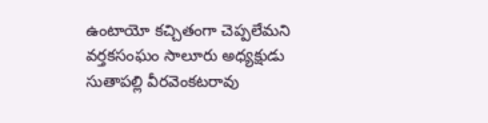ఉంటాయో కచ్చితంగా చెప్పలేమని వర్తకసంఘం సాలూరు అధ్యక్షుడు సుతాపల్లి వీరవెంకటరావు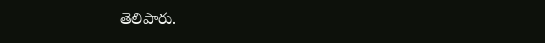తెలిపారు.